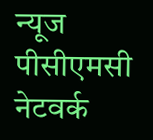न्यूज पीसीएमसी नेटवर्क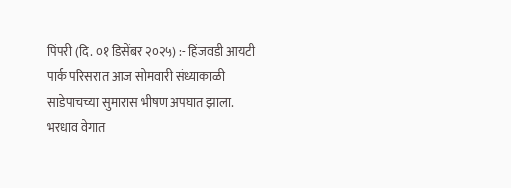पिंपरी (दि. ०१ डिसेंबर २०२५) :- हिंजवडी आयटी पार्क परिसरात आज सोमवारी संध्याकाळी साडेपाचच्या सुमारास भीषण अपघात झाला. भरधाव वेगात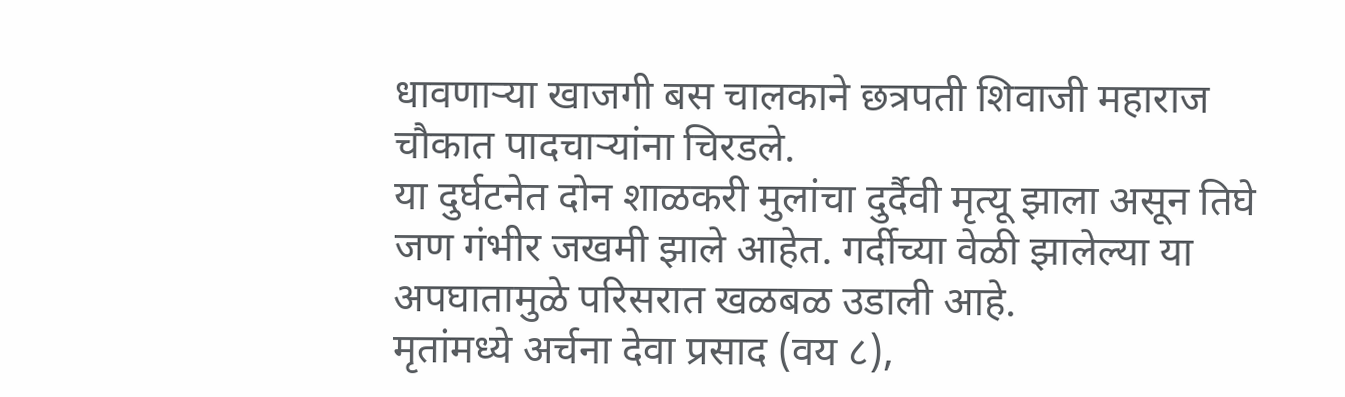धावणाऱ्या खाजगी बस चालकाने छत्रपती शिवाजी महाराज चौकात पादचाऱ्यांना चिरडले.
या दुर्घटनेत दोन शाळकरी मुलांचा दुर्दैवी मृत्यू झाला असून तिघे जण गंभीर जखमी झाले आहेत. गर्दीच्या वेळी झालेल्या या अपघातामुळे परिसरात खळबळ उडाली आहे.
मृतांमध्ये अर्चना देवा प्रसाद (वय ८),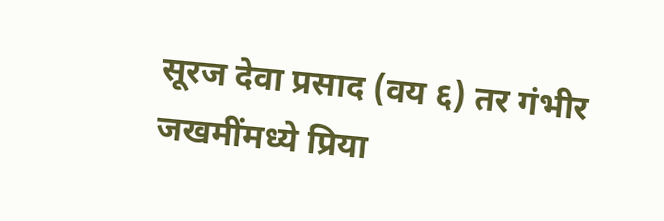सूरज देवा प्रसाद (वय ६) तर गंभीर जखमींमध्ये प्रिया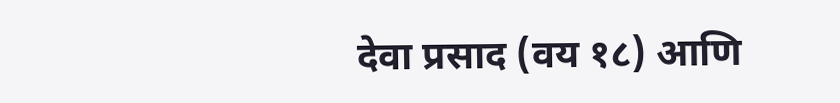देवा प्रसाद (वय १८) आणि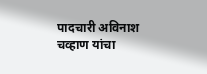पादचारी अविनाश चव्हाण यांचा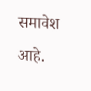समावेश आहे.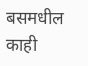बसमधील काही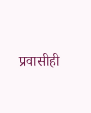प्रवासीही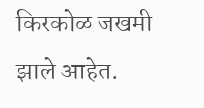किरकोळ जखमी झाले आहेत.